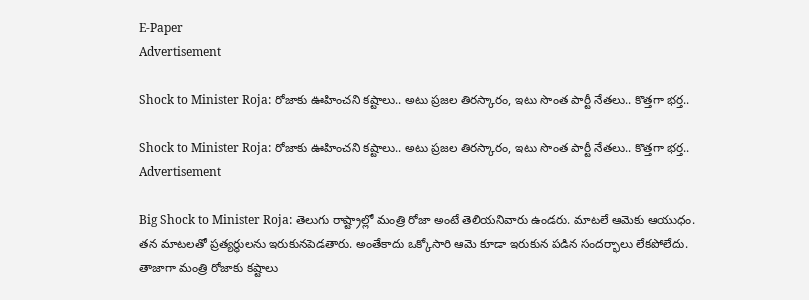E-Paper
Advertisement

Shock to Minister Roja: రోజాకు ఊహించని కష్టాలు.. అటు ప్రజల తిరస్కారం, ఇటు సొంత పార్టీ నేతలు.. కొత్తగా భర్త..

Shock to Minister Roja: రోజాకు ఊహించని కష్టాలు.. అటు ప్రజల తిరస్కారం, ఇటు సొంత పార్టీ నేతలు.. కొత్తగా భర్త..
Advertisement

Big Shock to Minister Roja: తెలుగు రాష్ట్రాల్లో మంత్రి రోజా అంటే తెలియనివారు ఉండరు. మాటలే ఆమెకు ఆయుధం. తన మాటలతో ప్రత్యర్థులను ఇరుకునపెడతారు. అంతేకాదు ఒక్కోసారి ఆమె కూడా ఇరుకున పడిన సందర్భాలు లేకపోలేదు. తాజాగా మంత్రి రోజాకు కష్టాలు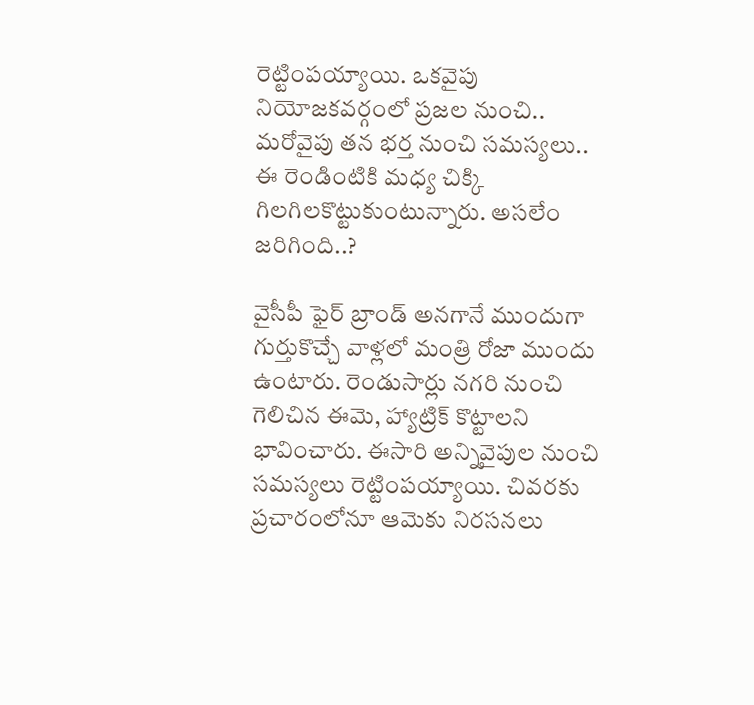రెట్టింపయ్యాయి. ఒకవైపు నియోజకవర్గంలో ప్రజల నుంచి.. మరోవైపు తన భర్త నుంచి సమస్యలు.. ఈ రెండింటికి మధ్య చిక్కి గిలగిలకొట్టుకుంటున్నారు. అసలేం జరిగింది..?

వైసీపీ ఫైర్ బ్రాండ్ అనగానే ముందుగా గుర్తుకొచ్చే వాళ్లలో మంత్రి రోజా ముందు ఉంటారు. రెండుసార్లు నగరి నుంచి గెలిచిన ఈమె, హ్యాట్రిక్ కొట్టాలని భావించారు. ఈసారి అన్నివైపుల నుంచి సమస్యలు రెట్టింపయ్యాయి. చివరకు ప్రచారంలోనూ ఆమెకు నిరసనలు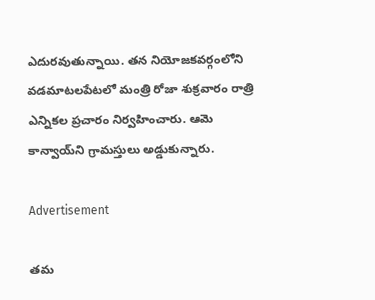ఎదురవుతున్నాయి. తన నియోజకవర్గంలోని వడమాటలపేటలో మంత్రి రోజా శుక్రవారం రాత్రి ఎన్నికల ప్రచారం నిర్వహించారు. ఆమె కాన్వాయ్‌ని గ్రామస్తులు అడ్డుకున్నారు.

Advertisement

తమ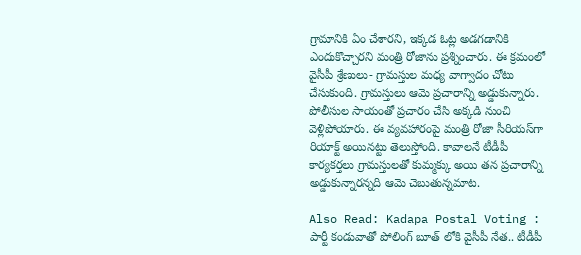గ్రామానికి ఏం చేశారని, ఇక్కడ ఓట్ల అడగడానికి ఎందుకొచ్చారని మంత్రి రోజాను ప్రశ్నించారు. ఈ క్రమంలో వైసీపీ శ్రేణులు- గ్రామస్తుల మధ్య వాగ్వాదం చోటు చేసుకుంది. గ్రామస్తులు ఆమె ప్రచారాన్ని అడ్డుకున్నారు. పోలీసుల సాయంతో ప్రచారం చేసి అక్కడి నుంచి వెళ్లిపోయారు. ఈ వ్యవహారంపై మంత్రి రోజా సీరియస్‌గా రియాక్ట్ అయినట్టు తెలుస్తోంది. కావాలనే టీడీపీ కార్యకర్తలు గ్రామస్తులతో కుమ్మక్కు అయి తన ప్రచారాన్ని అడ్డుకున్నారన్నది ఆమె చెబుతున్నమాట.

Also Read: Kadapa Postal Voting : పార్టీ కండువాతో పోలింగ్ బూత్ లోకి వైసీపీ నేత.. టీడీపీ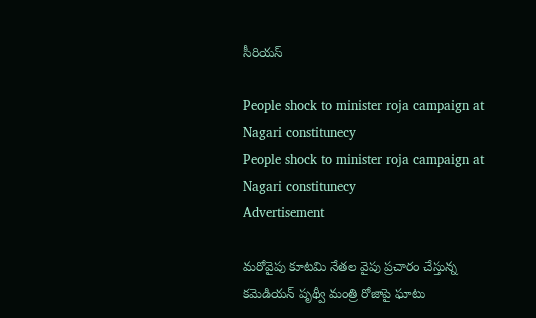సీరియస్

People shock to minister roja campaign at Nagari constitunecy
People shock to minister roja campaign at Nagari constitunecy
Advertisement

మరోవైపు కూటమి నేతల వైపు ప్రచారం చేస్తున్న కమెడియన్ పృథ్వీ మంత్రి రోజాపై ఘాటు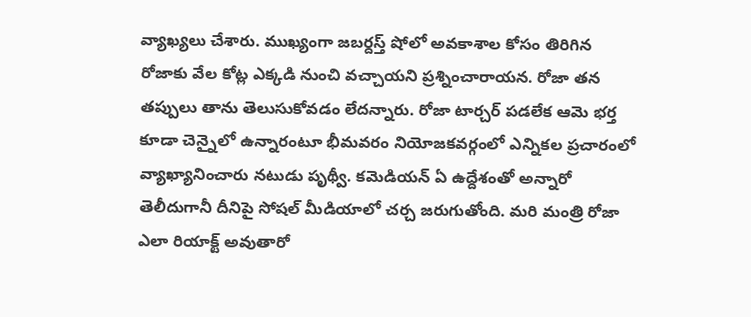వ్యాఖ్యలు చేశారు. ముఖ్యంగా జబర్దస్త్ షోలో అవకాశాల కోసం తిరిగిన రోజాకు వేల కోట్ల ఎక్కడి నుంచి వచ్చాయని ప్రశ్నించారాయన. రోజా తన తప్పులు తాను తెలుసుకోవడం లేదన్నారు. రోజా టార్చర్ పడలేక ఆమె భర్త కూడా చెన్నైలో ఉన్నారంటూ భీమవరం నియోజకవర్గంలో ఎన్నికల ప్రచారంలో వ్యాఖ్యానించారు నటుడు పృథ్వీ. కమెడియన్ ఏ ఉద్దేశంతో అన్నారో తెలీదుగానీ దీనిపై సోషల్ మీడియాలో చర్చ జరుగుతోంది. మరి మంత్రి రోజా ఎలా రియాక్ట్ అవుతారో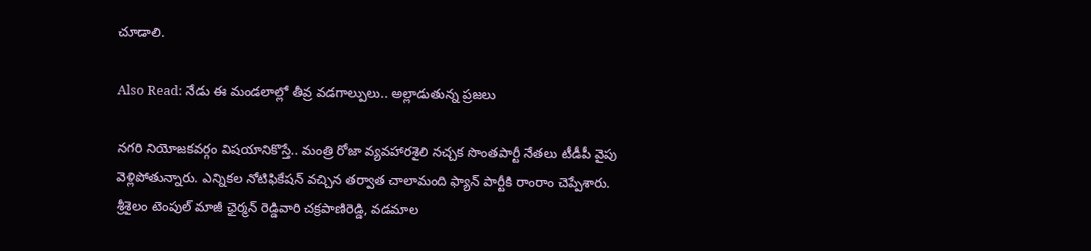చూడాలి.

Also Read: నేడు ఈ మండలాల్లో తీవ్ర వడగాల్పులు.. అల్లాడుతున్న ప్రజలు

నగరి నియోజకవర్గం విషయానికొస్తే.. మంత్రి రోజా వ్యవహారశైలి నచ్చక సొంతపార్టీ నేతలు టీడీపీ వైపు వెళ్లిపోతున్నారు. ఎన్నికల నోటిఫికేషన్ వచ్చిన తర్వాత చాలామంది ఫ్యాన్ పార్టీకి రాంరాం చెప్పేశారు.
శ్రీశైలం టెంపుల్ మాజీ ఛైర్మన్ రెడ్డివారి చక్రపాణిరెడ్డి, వడమాల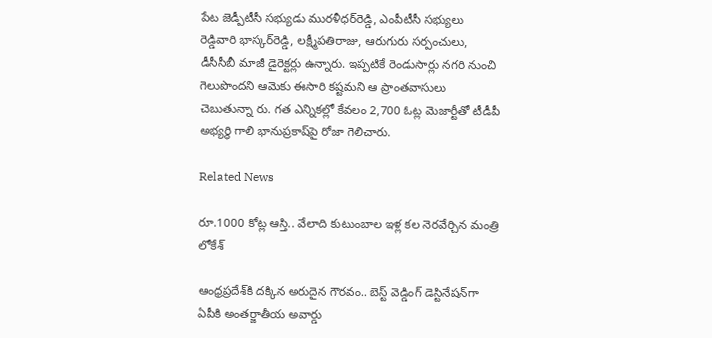పేట జెడ్పీటీసీ సభ్యుడు మురళీధర్‌రెడ్డి, ఎంపీటీసీ సభ్యులు రెడ్డివారి భాస్కర్‌రెడ్డి, లక్ష్మీపతిరాజు, ఆరుగురు సర్పంచులు, డీసీసీబీ మాజీ డైరెక్టర్లు ఉన్నారు. ఇప్పటికే రెండుసార్లు నగరి నుంచి గెలుపొందని ఆమెకు ఈసారి కష్టమని ఆ ప్రాంతవాసులు చెబుతున్నా రు. గత ఎన్నికల్లో కేవలం 2,700 ఓట్ల మెజార్టీతో టీడీపీ అభ్యర్థి గాలి భానుప్రకాష్‌పై రోజా గెలిచారు.

Related News

రూ.1000 కోట్ల ఆస్తి.. వేలాది కుటుంబాల ఇళ్ల కల నెరవేర్చిన మంత్రి లోకేశ్

ఆంధ్రప్రదేశ్‌కి దక్కిన అరుదైన గౌరవం.. బెస్ట్ వెడ్డింగ్ డెస్టినేషన్‌గా ఏపీకి అంతర్జాతీయ అవార్డు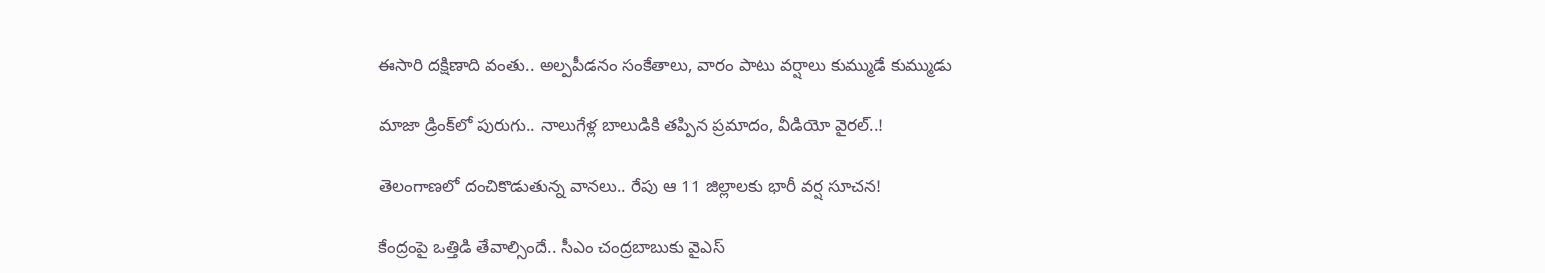ఈసారి దక్షిణాది వంతు.. అల్పపీడనం సంకేతాలు, వారం పాటు వర్షాలు కుమ్ముడే కుమ్ముడు

మాజా డ్రింక్‌లో పురుగు.. నాలుగేళ్ల బాలుడికి తప్పిన ప్రమాదం, వీడియో వైరల్..!

తెలంగాణలో దంచికొడుతున్న వానలు.. రేపు ఆ 11 జిల్లాలకు భారీ వర్ష సూచన!

కేంద్రంపై ఒత్తిడి తేవాల్సిందే.. సీఎం చంద్రబాబుకు వైఎస్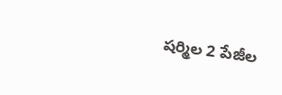షర్మిల 2 పేజీల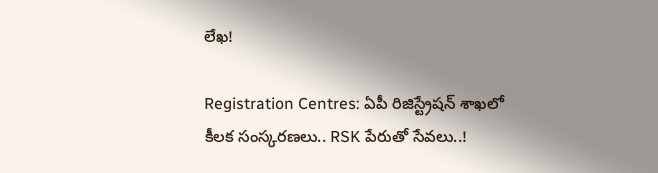లేఖ!

Registration Centres: ఏపీ రిజిస్ట్రేషన్ శాఖలో కీలక సంస్కరణలు.. RSK పేరుతో సేవలు..!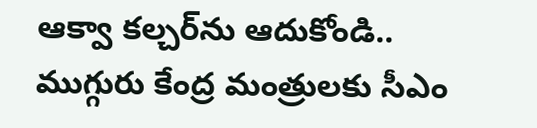ఆక్వా కల్చర్‌ను ఆదుకోండి.. ముగ్గురు కేంద్ర మంత్రులకు సీఎం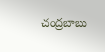చంద్రబాబు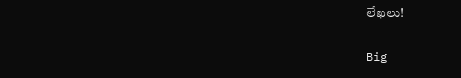లేఖలు!

Big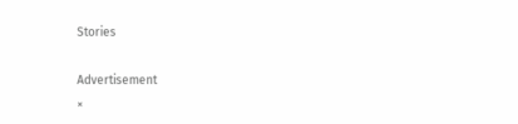Stories

Advertisement
×